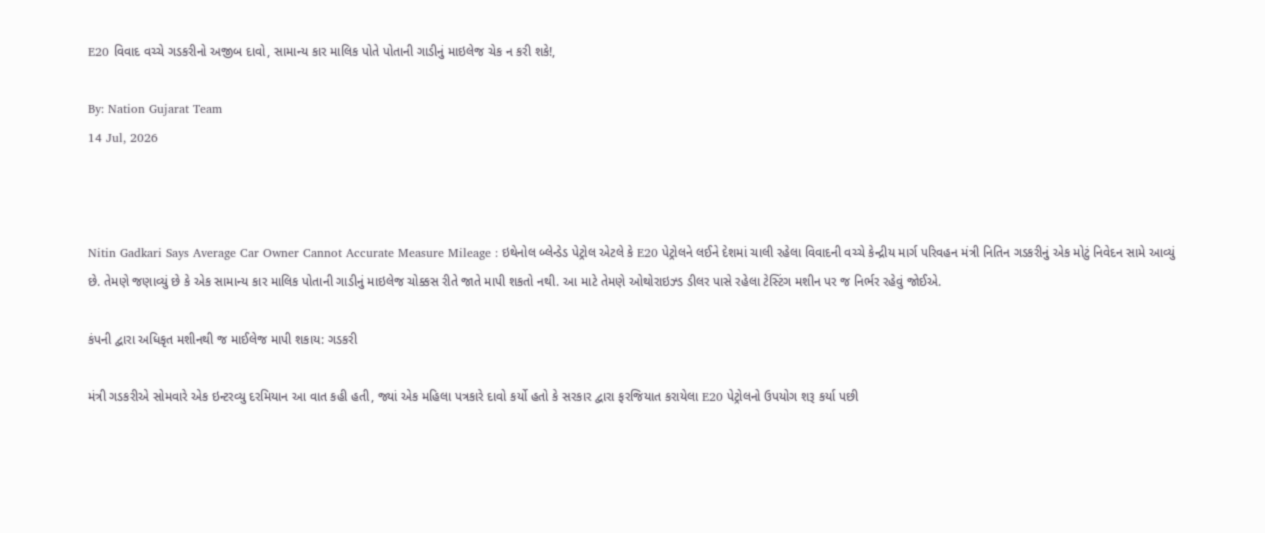E20 વિવાદ વચ્ચે ગડકરીનો અજીબ દાવો, સામાન્ય કાર માલિક પોતે પોતાની ગાડીનું માઇલેજ ચેક ન કરી શકે!,

By: Nation Gujarat Team
14 Jul, 2026



Nitin Gadkari Says Average Car Owner Cannot Accurate Measure Mileage : ઇથેનોલ બ્લેન્ડેડ પેટ્રોલ એટલે કે E20 પેટ્રોલને લઈને દેશમાં ચાલી રહેલા વિવાદની વચ્ચે કેન્દ્રીય માર્ગ પરિવહન મંત્રી નિતિન ગડકરીનું એક મોટું નિવેદન સામે આવ્યું છે. તેમણે જણાવ્યું છે કે એક સામાન્ય કાર માલિક પોતાની ગાડીનું માઇલેજ ચોક્કસ રીતે જાતે માપી શકતો નથી. આ માટે તેમણે ઓથોરાઇઝ્ડ ડીલર પાસે રહેલા ટેસ્ટિંગ મશીન પર જ નિર્ભર રહેવું જોઈએ.

કંપની દ્વારા અધિકૃત મશીનથી જ માઈલેજ માપી શકાય: ગડકરી

મંત્રી ગડકરીએ સોમવારે એક ઇન્ટરવ્યુ દરમિયાન આ વાત કહી હતી, જ્યાં એક મહિલા પત્રકારે દાવો કર્યો હતો કે સરકાર દ્વારા ફરજિયાત કરાયેલા E20 પેટ્રોલનો ઉપયોગ શરૂ કર્યા પછી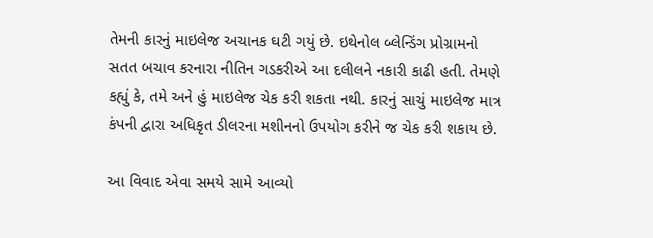તેમની કારનું માઇલેજ અચાનક ઘટી ગયું છે. ઇથેનોલ બ્લેન્ડિંગ પ્રોગ્રામનો સતત બચાવ કરનારા નીતિન ગડકરીએ આ દલીલને નકારી કાઢી હતી. તેમણે કહ્યું કે, તમે અને હું માઇલેજ ચેક કરી શકતા નથી. કારનું સાચું માઇલેજ માત્ર કંપની દ્વારા અધિકૃત ડીલરના મશીનનો ઉપયોગ કરીને જ ચેક કરી શકાય છે.

આ વિવાદ એવા સમયે સામે આવ્યો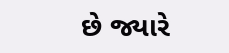છે જ્યારે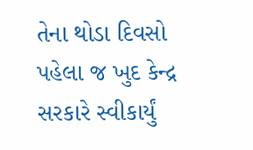તેના થોડા દિવસો પહેલા જ ખુદ કેન્દ્ર સરકારે સ્વીકાર્યું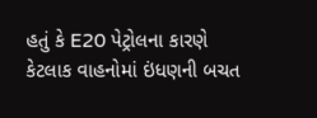હતું કે E20 પેટ્રોલના કારણે કેટલાક વાહનોમાં ઇંધણની બચત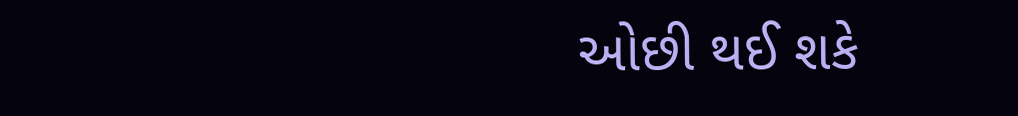ઓછી થઈ શકે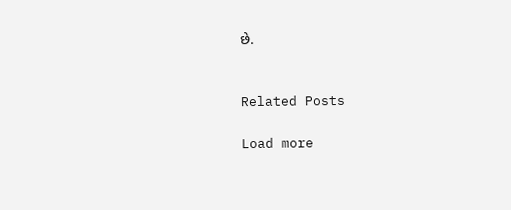છે.


Related Posts

Load more